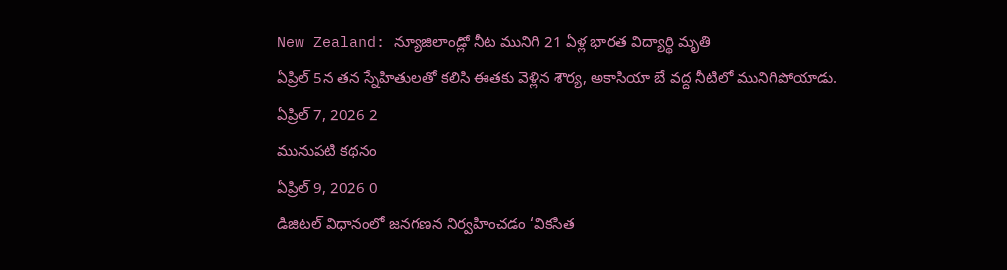New Zealand: న్యూజిలాండ్లో నీట మునిగి 21 ఏళ్ల భారత విద్యార్థి మృతి
ఏప్రిల్ 5న తన స్నేహితులతో కలిసి ఈతకు వెళ్లిన శౌర్య, అకాసియా బే వద్ద నీటిలో మునిగిపోయాడు.
ఏప్రిల్ 7, 2026 2
మునుపటి కథనం
ఏప్రిల్ 9, 2026 0
డిజిటల్ విధానంలో జనగణన నిర్వహించడం ‘వికసిత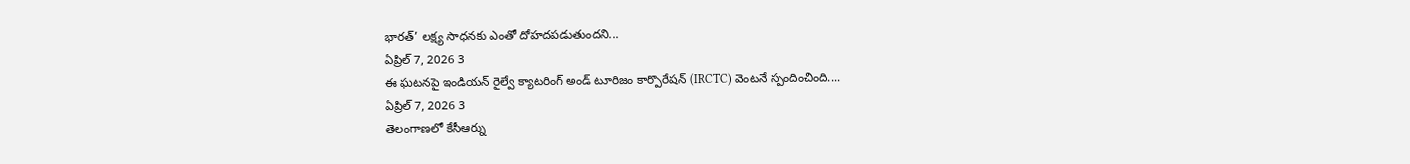భారత్’ లక్ష్య సాధనకు ఎంతో దోహదపడుతుందని...
ఏప్రిల్ 7, 2026 3
ఈ ఘటనపై ఇండియన్ రైల్వే క్యాటరింగ్ అండ్ టూరిజం కార్పొరేషన్ (IRCTC) వెంటనే స్పందించింది....
ఏప్రిల్ 7, 2026 3
తెలంగాణలో కేసీఆర్ను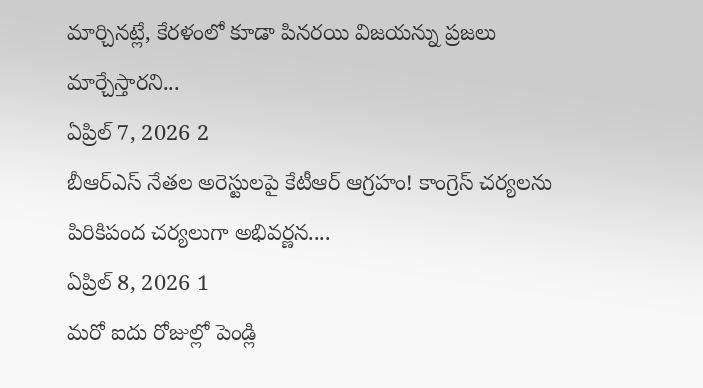మార్చినట్లే, కేరళంలో కూడా పినరయి విజయన్ను ప్రజలు మార్చేస్తారని...
ఏప్రిల్ 7, 2026 2
బీఆర్ఎస్ నేతల అరెస్టులపై కేటీఆర్ ఆగ్రహం! కాంగ్రెస్ చర్యలను పిరికిపంద చర్యలుగా అభివర్ణన....
ఏప్రిల్ 8, 2026 1
మరో ఐదు రోజుల్లో పెండ్లి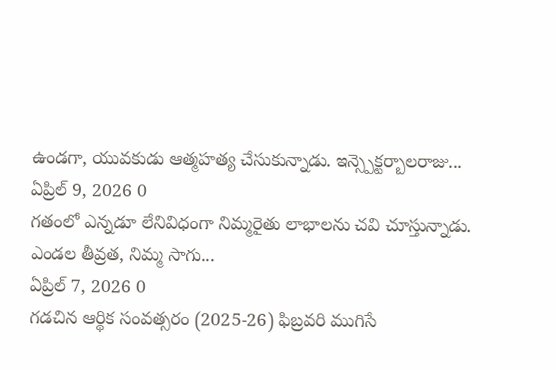ఉండగా, యువకుడు ఆత్మహత్య చేసుకున్నాడు. ఇన్స్పెక్టర్బాలరాజు...
ఏప్రిల్ 9, 2026 0
గతంలో ఎన్నడూ లేనివిధంగా నిమ్మరైతు లాభాలను చవి చూస్తున్నాడు. ఎండల తీవ్రత, నిమ్మ సాగు...
ఏప్రిల్ 7, 2026 0
గడచిన ఆర్థిక సంవత్సరం (2025-26) ఫిబ్రవరి ముగిసే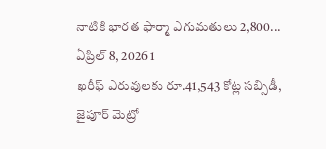నాటికి భారత ఫార్మా ఎగుమతులు 2,800...
ఏప్రిల్ 8, 2026 1
ఖరీఫ్ ఎరువులకు రూ.41,543 కోట్ల సబ్సిడీ, జైపూర్ మెట్రో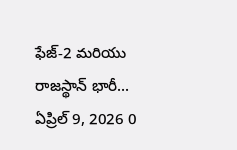ఫేజ్-2 మరియు రాజస్థాన్ భారీ...
ఏప్రిల్ 9, 2026 0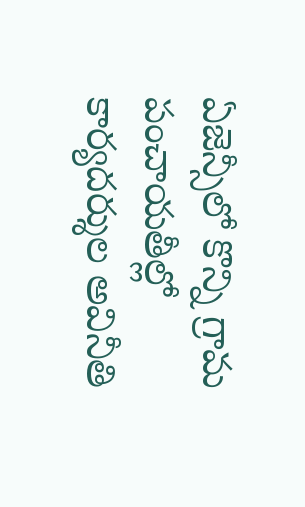ఏజెన్సీలో కొన్ని గ్రామ పంచాయతీల్లో కార్యదర్శుల అవినీతి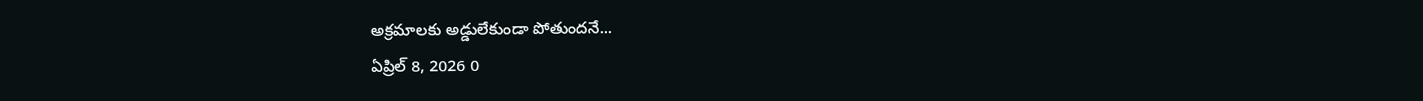అక్రమాలకు అడ్డులేకుండా పోతుందనే...
ఏప్రిల్ 8, 2026 0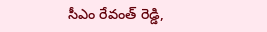సీఎం రేవంత్ రెడ్డి,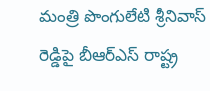మంత్రి పొంగులేటి శ్రీనివాస్ రెడ్డిపై బీఆర్ఎస్ రాష్ట్ర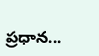ప్రధాన...